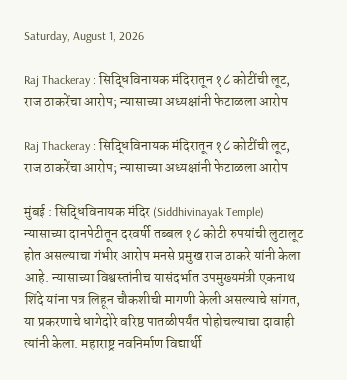Saturday, August 1, 2026

Raj Thackeray : सिद्धिविनायक मंदिरातून १८ कोटींची लूट, राज ठाकरेंचा आरोप; न्यासाच्या अध्यक्षांनी फेटाळला आरोप

Raj Thackeray : सिद्धिविनायक मंदिरातून १८ कोटींची लूट, राज ठाकरेंचा आरोप; न्यासाच्या अध्यक्षांनी फेटाळला आरोप

मुंबई : सिद्धिविनायक मंदिर (Siddhivinayak Temple) न्यासाच्या दानपेटीतून दरवर्षी तब्बल १८ कोटी रुपयांची लुटालूट होत असल्याचा गंभीर आरोप मनसे प्रमुख राज ठाकरे यांनी केला आहे. न्यासाच्या विश्वस्तांनीच यासंदर्भात उपमुख्यमंत्री एकनाथ शिंदे यांना पत्र लिहून चौकशीची मागणी केली असल्याचे सांगत, या प्रकरणाचे धागेदोरे वरिष्ठ पातळीपर्यंत पोहोचल्याचा दावाही त्यांनी केला. महाराष्ट्र नवनिर्माण विद्यार्थी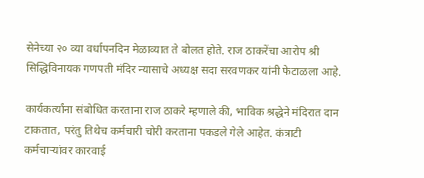सेनेच्या २० व्या वर्धापनदिन मेळाव्यात ते बोलत होते. राज ठाकरेंचा आरोप श्री सिद्धिविनायक गणपती मंदिर न्यासाचे अध्यक्ष सदा सरवणकर यांनी फेटाळला आहे.

कार्यकर्त्यांना संबोधित करताना राज ठाकरे म्हणाले की, भाविक श्रद्धेने मंदिरात दान टाकतात, परंतु तिथेच कर्मचारी चोरी करताना पकडले गेले आहेत. कंत्राटी कर्मचाऱ्यांवर कारवाई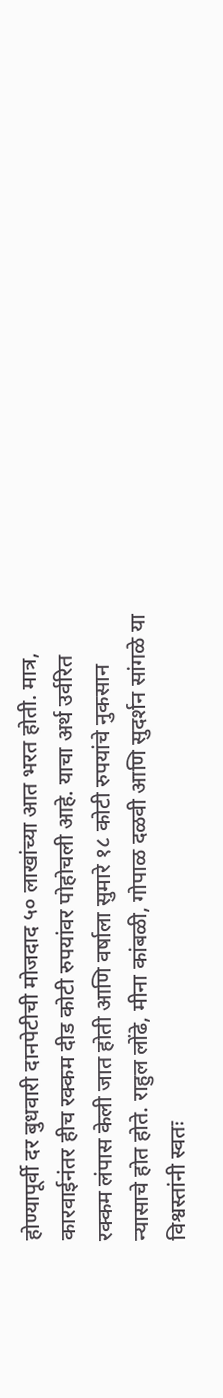होण्यापूर्वी दर बुधवारी दानपेटीची मोजदाद ५० लाखांच्या आत भरत होती. मात्र, कारवाईनंतर हीच रक्कम दीड कोटी रुपयांवर पोहोचली आहे. याचा अर्थ उर्वरित रक्कम लंपास केली जात होती आणि वर्षाला सुमारे १८ कोटी रुपयांचे नुकसान न्यासाचे होत होते. राहुल लोंढे, मीना कांबळी, गोपाळ दळवी आणि सुदर्शन सांगळे या विश्वस्तांनी स्वतः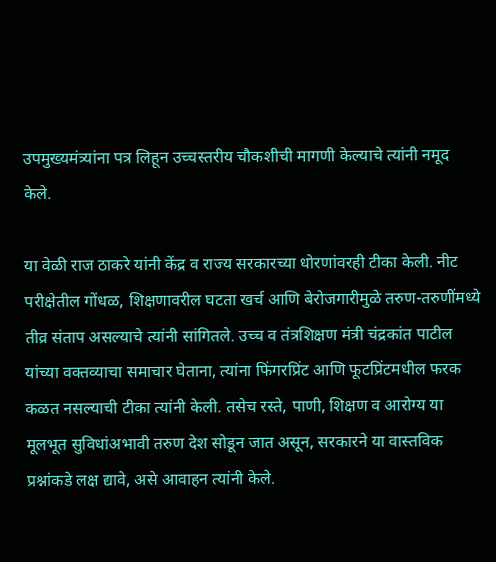उपमुख्यमंत्र्यांना पत्र लिहून उच्चस्तरीय चौकशीची मागणी केल्याचे त्यांनी नमूद केले.

या वेळी राज ठाकरे यांनी केंद्र व राज्य सरकारच्या धोरणांवरही टीका केली. नीट परीक्षेतील गोंधळ, शिक्षणावरील घटता खर्च आणि बेरोजगारीमुळे तरुण-तरुणींमध्ये तीव्र संताप असल्याचे त्यांनी सांगितले. उच्च व तंत्रशिक्षण मंत्री चंद्रकांत पाटील यांच्या वक्तव्याचा समाचार घेताना, त्यांना फिंगरप्रिंट आणि फूटप्रिंटमधील फरक कळत नसल्याची टीका त्यांनी केली. तसेच रस्ते, पाणी, शिक्षण व आरोग्य या मूलभूत सुविधांअभावी तरुण देश सोडून जात असून, सरकारने या वास्तविक प्रश्नांकडे लक्ष द्यावे, असे आवाहन त्यांनी केले.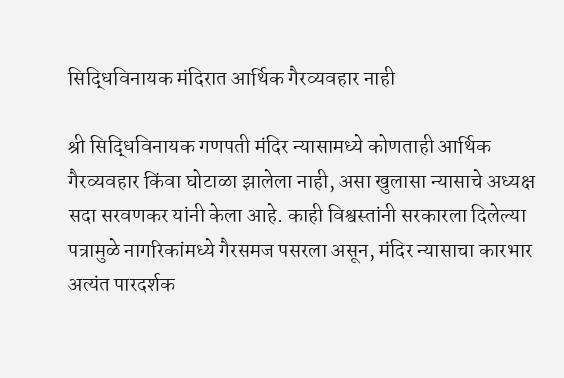सिद्धिविनायक मंदिरात आर्थिक गैरव्यवहार नाही

श्री सिद्धिविनायक गणपती मंदिर न्यासामध्ये कोणताही आर्थिक गैरव्यवहार किंवा घोटाळा झालेला नाही, असा खुलासा न्यासाचे अध्यक्ष सदा सरवणकर यांनी केला आहे. काही विश्वस्तांनी सरकारला दिलेल्या पत्रामुळे नागरिकांमध्ये गैरसमज पसरला असून, मंदिर न्यासाचा कारभार अत्यंत पारदर्शक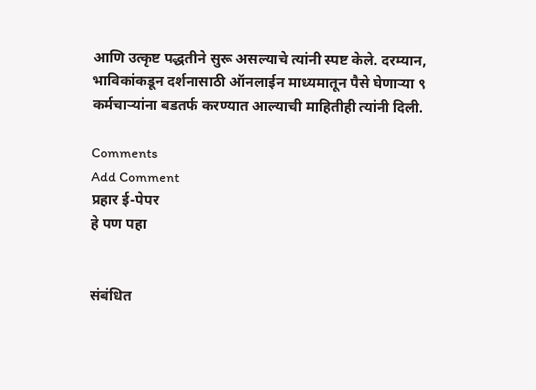आणि उत्कृष्ट पद्धतीने सुरू असल्याचे त्यांनी स्पष्ट केले. दरम्यान, भाविकांकडून दर्शनासाठी ऑनलाईन माध्यमातून पैसे घेणाऱ्या ९ कर्मचाऱ्यांना बडतर्फ करण्यात आल्याची माहितीही त्यांनी दिली.

Comments
Add Comment
प्रहार ई-पेपर
हे पण पहा


संबंधित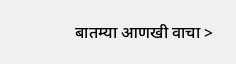बातम्या आणखी वाचा >